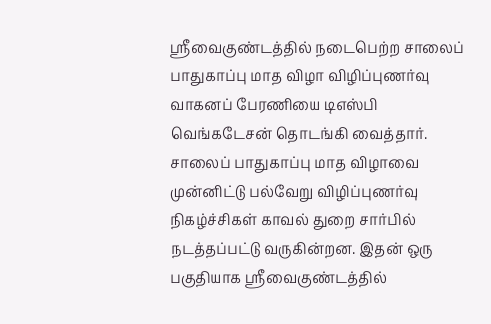ஸ்ரீவைகுண்டத்தில் நடைபெற்ற சாலைப் பாதுகாப்பு மாத விழா விழிப்புணர்வு வாகனப் பேரணியை டிஎஸ்பி வெங்கடேசன் தொடங்கி வைத்தார்.
சாலைப் பாதுகாப்பு மாத விழாவை முன்னிட்டு பல்வேறு விழிப்புணர்வு நிகழ்ச்சிகள் காவல் துறை சார்பில் நடத்தப்பட்டு வருகின்றன. இதன் ஒரு பகுதியாக ஸ்ரீவைகுண்டத்தில்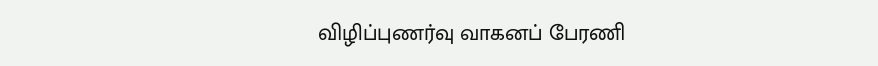விழிப்புணர்வு வாகனப் பேரணி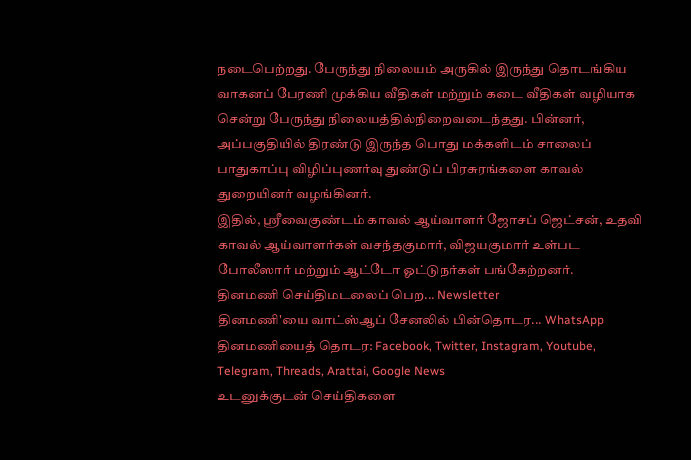நடைபெற்றது. பேருந்து நிலையம் அருகில் இருந்து தொடங்கிய வாகனப் பேரணி முக்கிய வீதிகள் மற்றும் கடை வீதிகள் வழியாக சென்று பேருந்து நிலையத்தில்நிறைவடைந்தது. பின்னர், அப்பகுதியில் திரண்டு இருந்த பொது மக்களிடம் சாலைப் பாதுகாப்பு விழிப்புணர்வு துண்டுப் பிரசுரங்களை காவல் துறையினர் வழங்கினர்.
இதில், ஸ்ரீவைகுண்டம் காவல் ஆய்வாளர் ஜோசப் ஜெட்சன், உதவி காவல் ஆய்வாளர்கள் வசந்தகுமார், விஜயகுமார் உள்பட போலீஸார் மற்றும் ஆட்டோ ஓட்டுநர்கள் பங்கேற்றனர்.
தினமணி செய்திமடலைப் பெற... Newsletter
தினமணி'யை வாட்ஸ்ஆப் சேனலில் பின்தொடர... WhatsApp
தினமணியைத் தொடர: Facebook, Twitter, Instagram, Youtube, Telegram, Threads, Arattai, Google News
உடனுக்குடன் செய்திகளை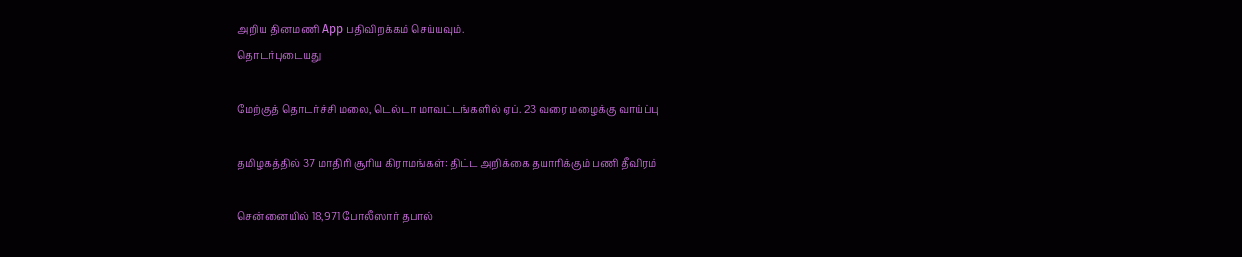அறிய தினமணி App பதிவிறக்கம் செய்யவும்.
தொடர்புடையது

மேற்குத் தொடர்ச்சி மலை, டெல்டா மாவட்டங்களில் ஏப். 23 வரை மழைக்கு வாய்ப்பு

தமிழகத்தில் 37 மாதிரி சூரிய கிராமங்கள்: திட்ட அறிக்கை தயாரிக்கும் பணி தீவிரம்

சென்னையில் 18,971 போலீஸார் தபால்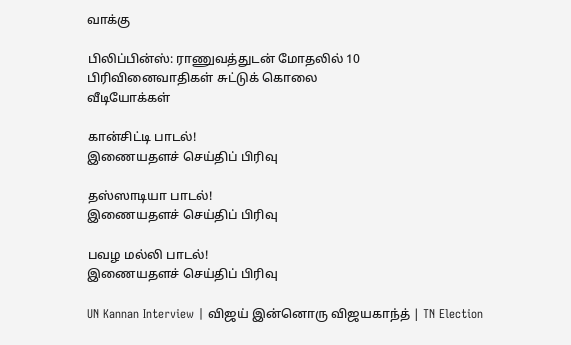வாக்கு

பிலிப்பின்ஸ்: ராணுவத்துடன் மோதலில் 10 பிரிவினைவாதிகள் சுட்டுக் கொலை
வீடியோக்கள்

கான்சிட்டி பாடல்!
இணையதளச் செய்திப் பிரிவு

தஸ்ஸாடியா பாடல்!
இணையதளச் செய்திப் பிரிவு

பவழ மல்லி பாடல்!
இணையதளச் செய்திப் பிரிவு

UN Kannan Interview | விஜய் இன்னொரு விஜயகாந்த் | TN Election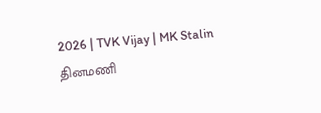2026 | TVK Vijay | MK Stalin
தினமணி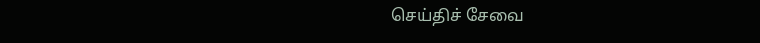செய்திச் சேவை